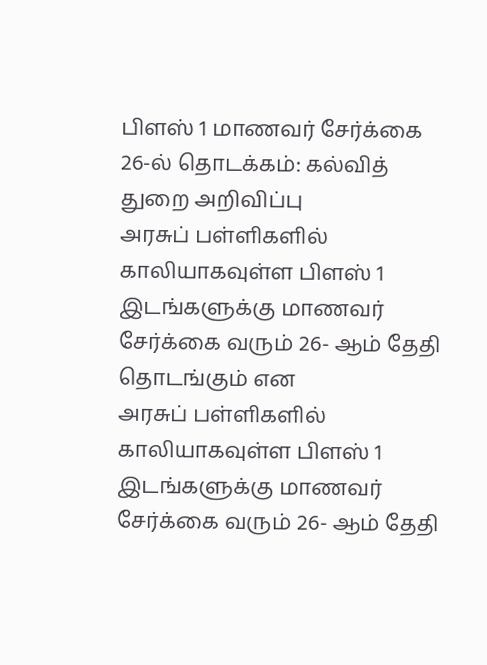பிளஸ் 1 மாணவர் சேர்க்கை 26-ல் தொடக்கம்: கல்வித் துறை அறிவிப்பு
அரசுப் பள்ளிகளில் காலியாகவுள்ள பிளஸ் 1 இடங்களுக்கு மாணவர் சேர்க்கை வரும் 26- ஆம் தேதி தொடங்கும் என
அரசுப் பள்ளிகளில் காலியாகவுள்ள பிளஸ் 1 இடங்களுக்கு மாணவர் சேர்க்கை வரும் 26- ஆம் தேதி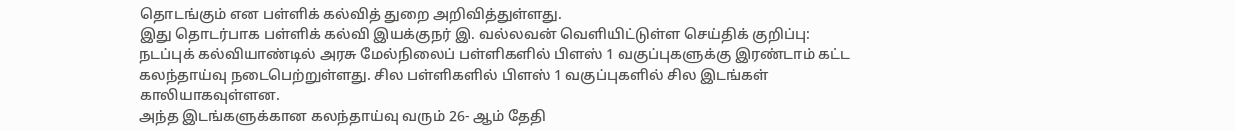தொடங்கும் என பள்ளிக் கல்வித் துறை அறிவித்துள்ளது.
இது தொடர்பாக பள்ளிக் கல்வி இயக்குநர் இ. வல்லவன் வெளியிட்டுள்ள செய்திக் குறிப்பு: நடப்புக் கல்வியாண்டில் அரசு மேல்நிலைப் பள்ளிகளில் பிளஸ் 1 வகுப்புகளுக்கு இரண்டாம் கட்ட கலந்தாய்வு நடைபெற்றுள்ளது. சில பள்ளிகளில் பிளஸ் 1 வகுப்புகளில் சில இடங்கள் காலியாகவுள்ளன.
அந்த இடங்களுக்கான கலந்தாய்வு வரும் 26- ஆம் தேதி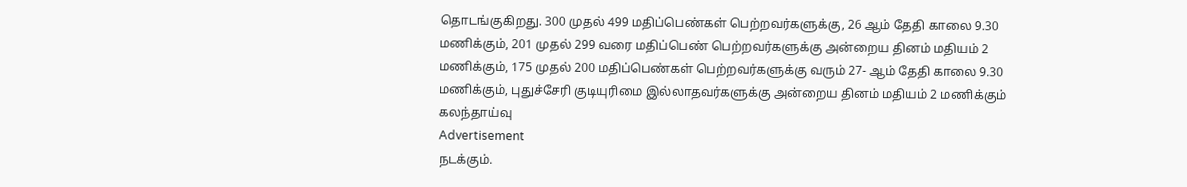தொடங்குகிறது. 300 முதல் 499 மதிப்பெண்கள் பெற்றவர்களுக்கு, 26 ஆம் தேதி காலை 9.30 மணிக்கும், 201 முதல் 299 வரை மதிப்பெண் பெற்றவர்களுக்கு அன்றைய தினம் மதியம் 2 மணிக்கும், 175 முதல் 200 மதிப்பெண்கள் பெற்றவர்களுக்கு வரும் 27- ஆம் தேதி காலை 9.30 மணிக்கும், புதுச்சேரி குடியுரிமை இல்லாதவர்களுக்கு அன்றைய தினம் மதியம் 2 மணிக்கும் கலந்தாய்வு
Advertisement
நடக்கும்.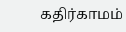கதிர்காமம்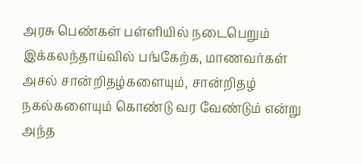அரசு பெண்கள் பள்ளியில் நடைபெறும் இக்கலந்தாய்வில் பங்கேற்க, மாணவர்கள் அசல் சான்றிதழ்களையும், சான்றிதழ் நகல்களையும் கொண்டு வர வேண்டும் என்று அந்த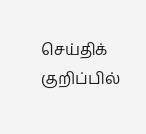செய்திக் குறிப்பில்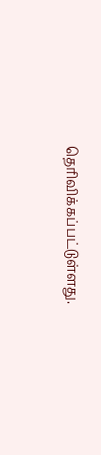தெரிவிக்கப்பட்டுள்ளது.